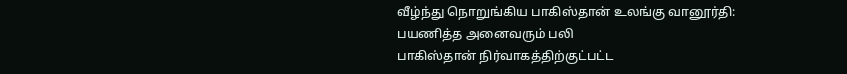வீழ்ந்து நொறுங்கிய பாகிஸ்தான் உலங்கு வானூர்தி: பயணித்த அனைவரும் பலி
பாகிஸ்தான் நிர்வாகத்திற்குட்பட்ட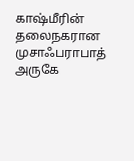காஷ்மீரின் தலைநகரான முசாஃபராபாத் அருகே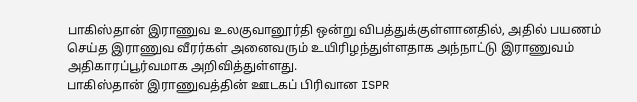பாகிஸ்தான் இராணுவ உலகுவானூர்தி ஒன்று விபத்துக்குள்ளானதில், அதில் பயணம் செய்த இராணுவ வீரர்கள் அனைவரும் உயிரிழந்துள்ளதாக அந்நாட்டு இராணுவம் அதிகாரப்பூர்வமாக அறிவித்துள்ளது.
பாகிஸ்தான் இராணுவத்தின் ஊடகப் பிரிவான ISPR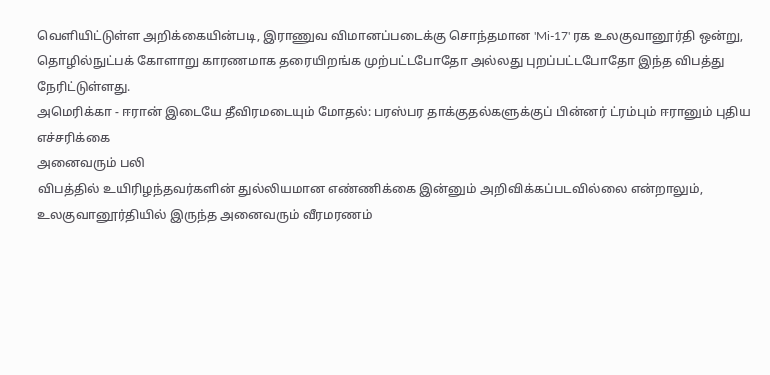வெளியிட்டுள்ள அறிக்கையின்படி, இராணுவ விமானப்படைக்கு சொந்தமான 'Mi-17' ரக உலகுவானூர்தி ஒன்று, தொழில்நுட்பக் கோளாறு காரணமாக தரையிறங்க முற்பட்டபோதோ அல்லது புறப்பட்டபோதோ இந்த விபத்து நேரிட்டுள்ளது.
அமெரிக்கா - ஈரான் இடையே தீவிரமடையும் மோதல்: பரஸ்பர தாக்குதல்களுக்குப் பின்னர் ட்ரம்பும் ஈரானும் புதிய எச்சரிக்கை
அனைவரும் பலி
விபத்தில் உயிரிழந்தவர்களின் துல்லியமான எண்ணிக்கை இன்னும் அறிவிக்கப்படவில்லை என்றாலும், உலகுவானூர்தியில் இருந்த அனைவரும் வீரமரணம்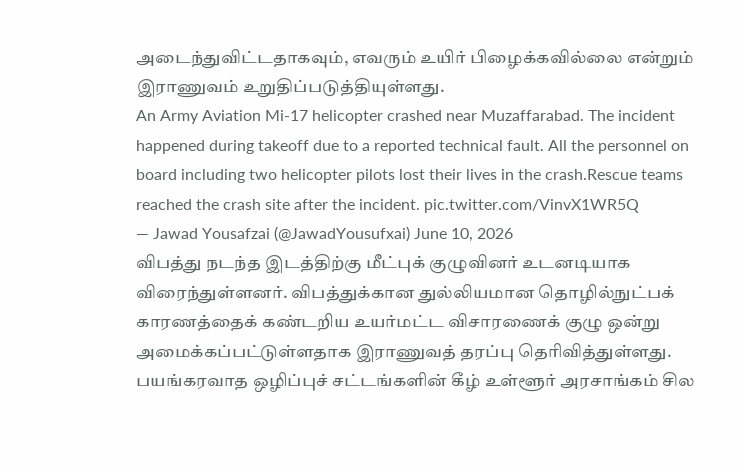அடைந்துவிட்டதாகவும், எவரும் உயிர் பிழைக்கவில்லை என்றும் இராணுவம் உறுதிப்படுத்தியுள்ளது.
An Army Aviation Mi-17 helicopter crashed near Muzaffarabad. The incident happened during takeoff due to a reported technical fault. All the personnel on board including two helicopter pilots lost their lives in the crash.Rescue teams reached the crash site after the incident. pic.twitter.com/VinvX1WR5Q
— Jawad Yousafzai (@JawadYousufxai) June 10, 2026
விபத்து நடந்த இடத்திற்கு மீட்புக் குழுவினர் உடனடியாக விரைந்துள்ளனர். விபத்துக்கான துல்லியமான தொழில்நுட்பக் காரணத்தைக் கண்டறிய உயர்மட்ட விசாரணைக் குழு ஒன்று அமைக்கப்பட்டுள்ளதாக இராணுவத் தரப்பு தெரிவித்துள்ளது.
பயங்கரவாத ஒழிப்புச் சட்டங்களின் கீழ் உள்ளூர் அரசாங்கம் சில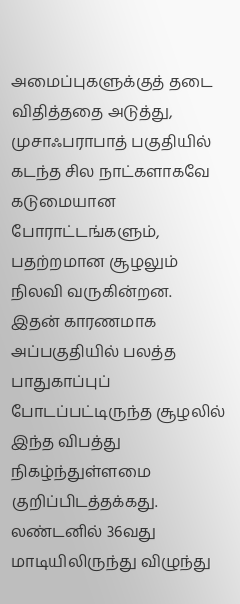அமைப்புகளுக்குத் தடை விதித்ததை அடுத்து, முசாஃபராபாத் பகுதியில் கடந்த சில நாட்களாகவே கடுமையான போராட்டங்களும், பதற்றமான சூழலும் நிலவி வருகின்றன.
இதன் காரணமாக அப்பகுதியில் பலத்த பாதுகாப்புப் போடப்பட்டிருந்த சூழலில் இந்த விபத்து நிகழ்ந்துள்ளமை குறிப்பிடத்தக்கது.
லண்டனில் 36வது மாடியிலிருந்து விழுந்து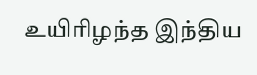உயிரிழந்த இந்திய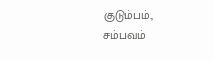குடும்பம்., சம்பவம்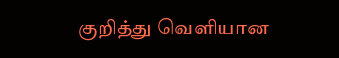குறித்து வெளியான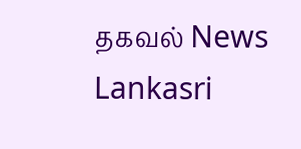தகவல் News Lankasri